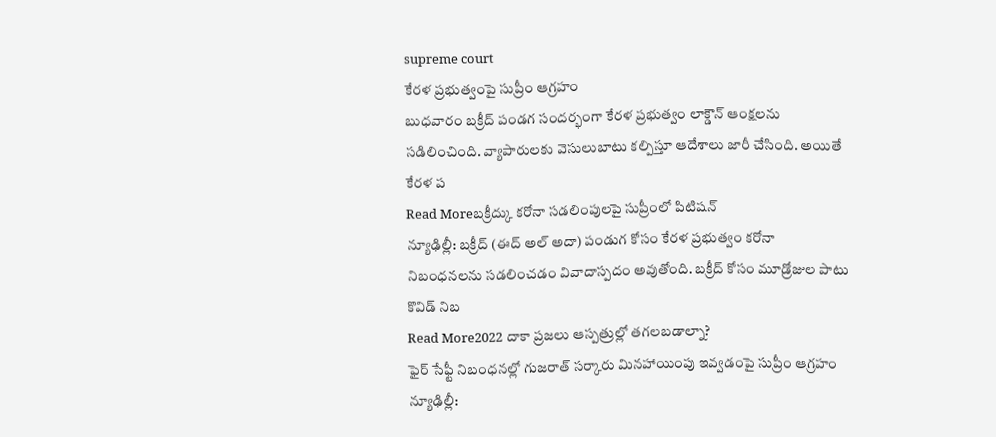supreme court
కేరళ ప్రభుత్వంపై సుప్రీం ఆగ్రహం
బుధవారం బక్రీద్ పండగ సందర్భంగా కేరళ ప్రభుత్వం లాక్డౌన్ ఆంక్షలను సడిలించింది. వ్యాపారులకు వెసులుబాటు కల్పిస్తూ ఆదేశాలు జారీ చేసింది. అయితే కేరళ ప
Read Moreబక్రీద్కు కరోనా సడలింపులపై సుప్రీంలో పిటిషన్
న్యూఢిల్లీ: బక్రీద్ (ఈద్ అల్ అదా) పండుగ కోసం కేరళ ప్రభుత్వం కరోనా నిబంధనలను సడలించడం వివాదాస్పదం అవుతోంది. బక్రీద్ కోసం మూడ్రోజుల పాటు కొవిడ్ నిబ
Read More2022 దాకా ప్రజలు ఆస్పత్రుల్లో తగలబడాల్నా?
ఫైర్ సేఫ్టీ నిబంధనల్లో గుజరాత్ సర్కారు మినహాయింపు ఇవ్వడంపై సుప్రీం ఆగ్రహం న్యూఢిల్లీ: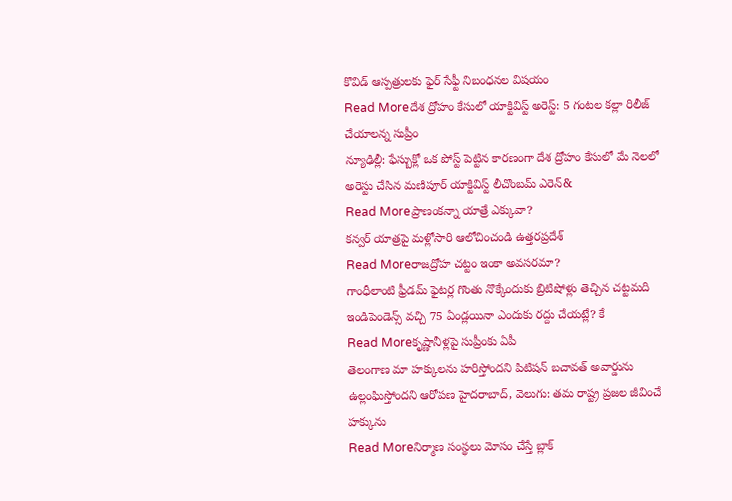కొవిడ్ ఆస్పత్రులకు ఫైర్ సేఫ్టీ నిబంధనల విషయం
Read Moreదేశ ద్రోహం కేసులో యాక్టివిస్ట్ అరెస్ట్: 5 గంటల కల్లా రిలీజ్ చేయాలన్న సుప్రీం
న్యూఢిల్లీ: ఫేస్బుక్లో ఒక పోస్ట్ పెట్టిన కారణంగా దేశ ద్రోహం కేసులో మే నెలలో అరెస్టు చేసిన మణిపూర్ యాక్టివిస్ట్ లీచొంబమ్ ఎరెన్&
Read Moreప్రాణంకన్నా యాత్రే ఎక్కువా?
కన్వర్ యాత్రపై మళ్లోసారి ఆలోచించండి ఉత్తరప్రదేశ్
Read Moreరాజద్రోహ చట్టం ఇంకా అవసరమా?
గాంధీలాంటి ఫ్రీడమ్ ఫైటర్ల గొంతు నొక్కేందుకు బ్రిటిషోళ్లు తెచ్చిన చట్టమది ఇండిపెండెన్స్ వచ్చి 75 ఏండ్లయినా ఎందుకు రద్దు చేయట్లే? కే
Read Moreకృష్ణానీళ్లపై సుప్రీంకు ఏపీ
తెలంగాణ మా హక్కులను హరిస్తోందని పిటిషన్ బచావత్ అవార్డును ఉల్లంఘిస్తోందని ఆరోపణ హైదరాబాద్, వెలుగు: తమ రాష్ట్ర ప్రజల జీవించే హక్కును
Read Moreనిర్మాణ సంస్థలు మోసం చేస్తే బ్లాక్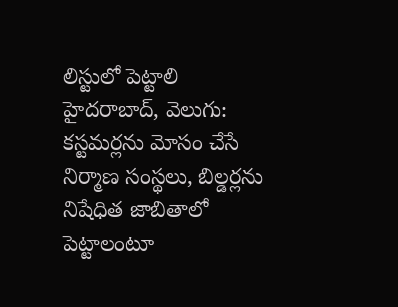లిస్టులో పెట్టాలి
హైదరాబాద్, వెలుగు: కస్టమర్లను మోసం చేసే నిర్మాణ సంస్థలు, బిల్డర్లను నిషేధిత జాబితాలో పెట్టాలంటూ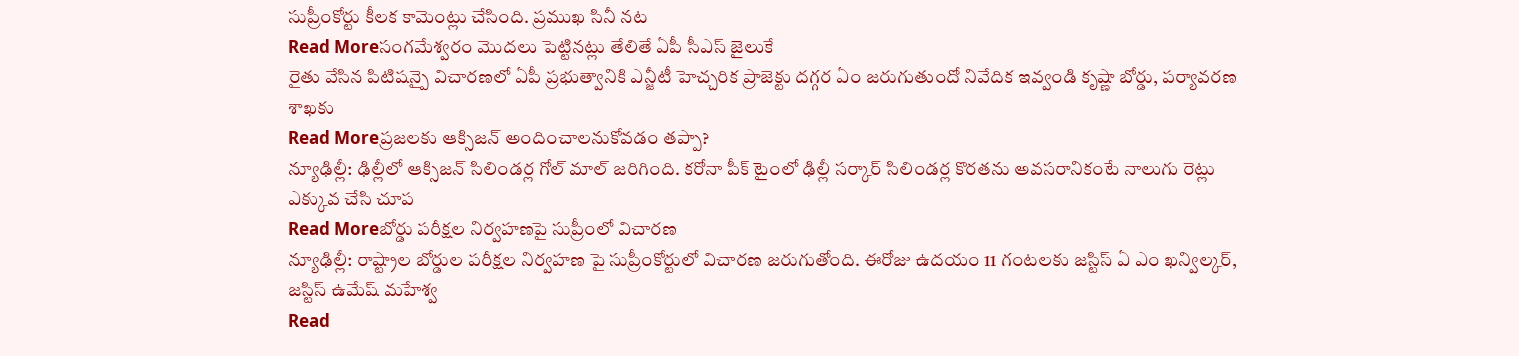సుప్రీంకోర్టు కీలక కామెంట్లు చేసింది. ప్రముఖ సినీ నట
Read Moreసంగమేశ్వరం మొదలు పెట్టినట్లు తేలితే ఏపీ సీఎస్ జైలుకే
రైతు వేసిన పిటిషన్పై విచారణలో ఏపీ ప్రభుత్వానికి ఎన్జీటీ హెచ్చరిక ప్రాజెక్టు దగ్గర ఏం జరుగుతుందో నివేదిక ఇవ్వండి కృష్ణా బోర్డు, పర్యావరణ శాఖకు
Read Moreప్రజలకు ఆక్సిజన్ అందించాలనుకోవడం తప్పా?
న్యూఢిల్లీ: ఢిల్లీలో ఆక్సిజన్ సిలిండర్ల గోల్ మాల్ జరిగింది. కరోనా పీక్ టైంలో ఢిల్లీ సర్కార్ సిలిండర్ల కొరతను అవసరానికంటే నాలుగు రెట్లు ఎక్కువ చేసి చూప
Read Moreబోర్డు పరీక్షల నిర్వహణపై సుప్రీంలో విచారణ
న్యూఢిల్లీ: రాష్ట్రాల బోర్డుల పరీక్షల నిర్వహణ పై సుప్రీంకోర్టులో విచారణ జరుగుతోంది. ఈరోజు ఉదయం 11 గంటలకు జస్టిస్ ఏ ఎం ఖన్విల్కర్, జస్టిస్ ఉమేష్ మహేశ్వ
Read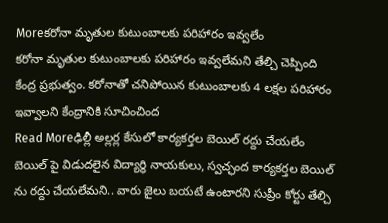Moreకరోనా మృతుల కుటుంబాలకు పరిహారం ఇవ్వలేం
కరోనా మృతుల కుటుంబాలకు పరిహారం ఇవ్వలేమని తేల్చి చెప్పింది కేంద్ర ప్రభుత్వం. కరోనాతో చనిపోయిన కుటుంబాలకు 4 లక్షల పరిహారం ఇవ్వాలని కేంద్రానికి సూచించింద
Read Moreఢిల్లీ అల్లర్ల కేసులో కార్యకర్తల బెయిల్ రద్దు చేయలేం
బెయిల్ పై విడుదలైన విద్యార్థి నాయకులు, స్వచ్ఛంద కార్యకర్తల బెయిల్ ను రద్దు చేయలేమని.. వారు జైలు బయటే ఉంటారని సుప్రీం కోర్టు తేల్చి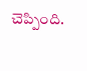చెప్పింది.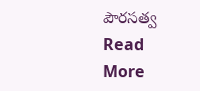పౌరసత్వ
Read More